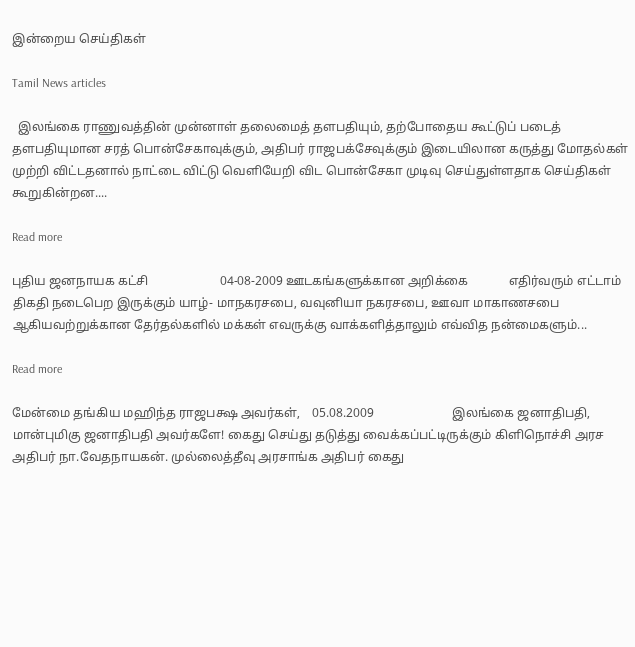இன்றைய செய்திகள்

Tamil News articles

  இலங்கை ராணுவத்தின் முன்னாள் தலைமைத் தளபதியும், தற்போதைய கூட்டுப் படைத் தளபதியுமான சரத் பொன்சேகாவுக்கும், அதிபர் ராஜபக்சேவுக்கும் இடையிலான கருத்து மோதல்கள் முற்றி விட்டதனால் நாட்டை விட்டு வெளியேறி விட பொன்சேகா முடிவு செய்துள்ளதாக செய்திகள் கூறுகின்றன....

Read more

புதிய ஜனநாயக கட்சி                       04-08-2009 ஊடகங்களுக்கான அறிக்கை             எதிர்வரும் எட்டாம் திகதி நடைபெற இருக்கும் யாழ்- மாநகரசபை, வவுனியா நகரசபை, ஊவா மாகாணசபை ஆகியவற்றுக்கான தேர்தல்களில் மக்கள் எவருக்கு வாக்களித்தாலும் எவ்வித நன்மைகளும்...

Read more

மேன்மை தங்கிய மஹிந்த ராஜபக்ஷ அவர்கள்,    05.08.2009                         இலங்கை ஜனாதிபதி, மான்புமிகு ஜனாதிபதி அவர்களே! கைது செய்து தடுத்து வைக்கப்பட்டிருக்கும் கிளிநொச்சி அரச அதிபர் நா.வேதநாயகன். முல்லைத்தீவு அரசாங்க அதிபர் கைது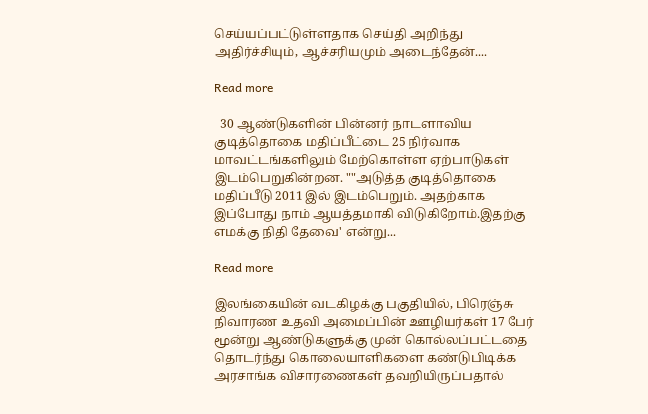செய்யப்பட்டுள்ளதாக செய்தி அறிந்து அதிர்ச்சியும், ஆச்சரியமும் அடைந்தேன்....

Read more

  30 ஆண்டுகளின் பின்னர் நாடளாவிய குடித்தொகை மதிப்பீட்டை 25 நிர்வாக மாவட்டங்களிலும் மேற்கொள்ள ஏற்பாடுகள் இடம்பெறுகின்றன. ""அடுத்த குடித்தொகை மதிப்பீடு 2011 இல் இடம்பெறும். அதற்காக இப்போது நாம் ஆயத்தமாகி விடுகிறோம்.இதற்கு எமக்கு நிதி தேவை' என்று...

Read more

இலங்கையின் வடகிழக்கு பகுதியில், பிரெஞ்சு நிவாரண உதவி அமைப்பின் ஊழியர்கள் 17 பேர் மூன்று ஆண்டுகளுக்கு முன் கொல்லப்பட்டதை தொடர்ந்து கொலையாளிகளை கண்டுபிடிக்க அரசாங்க விசாரணைகள் தவறியிருப்பதால்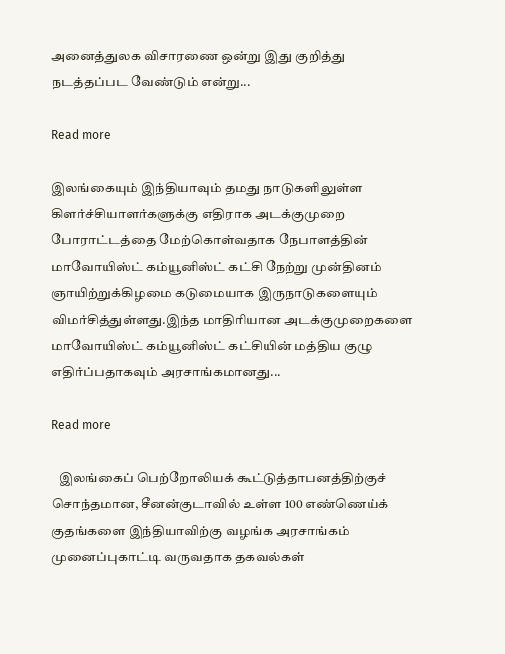அனைத்துலக விசாரணை ஒன்று இது குறித்து நடத்தப்பட வேண்டும் என்று...

Read more

இலங்கையும் இந்தியாவும் தமது நாடுகளிலுள்ள கிளர்ச்சியாளர்களுக்கு எதிராக அடக்குமுறை போராட்டத்தை மேற்கொள்வதாக நேபாளத்தின் மாவோயிஸ்ட் கம்யூனிஸ்ட் கட்சி நேற்று முன்தினம் ஞாயிற்றுக்கிழமை கடுமையாக இருநாடுகளையும் விமர்சித்துள்ளது.இந்த மாதிரியான அடக்குமுறைகளை மாவோயிஸ்ட் கம்யூனிஸ்ட் கட்சியின் மத்திய குழு எதிர்ப்பதாகவும் அரசாங்கமானது...

Read more

   இலங்கைப் பெற்றோலியக் கூட்டுத்தாபனத்திற்குச் சொந்தமான, சீனன்குடாவில் உள்ள 100 எண்ணெய்க் குதங்களை இந்தியாவிற்கு வழங்க அரசாங்கம் முனைப்புகாட்டி வருவதாக தகவல்கள்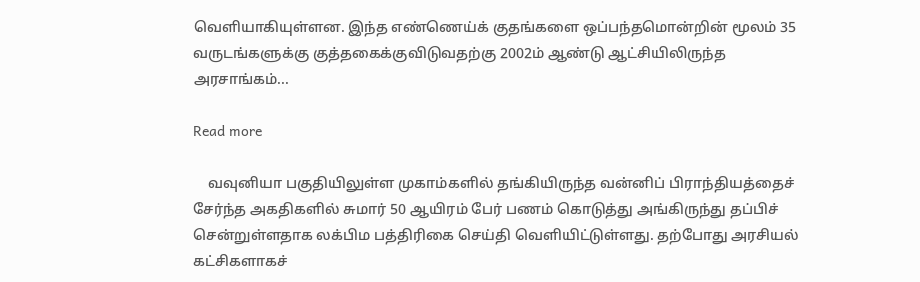வெளியாகியுள்ளன. இந்த எண்ணெய்க் குதங்களை ஒப்பந்தமொன்றின் மூலம் 35 வருடங்களுக்கு குத்தகைக்குவிடுவதற்கு 2002ம் ஆண்டு ஆட்சியிலிருந்த அரசாங்கம்...

Read more

    வவுனியா பகுதியிலுள்ள முகாம்களில் தங்கியிருந்த வன்னிப் பிராந்தியத்தைச் சேர்ந்த அகதிகளில் சுமார் 50 ஆயிரம் பேர் பணம் கொடுத்து அங்கிருந்து தப்பிச் சென்றுள்ளதாக லக்பிம பத்திரிகை செய்தி வெளியிட்டுள்ளது. தற்போது அரசியல் கட்சிகளாகச்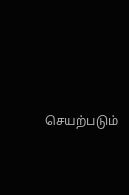செயற்படும்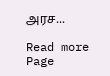அரச...

Read more
Page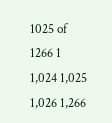1025 of 1266 1 1,024 1,025 1,026 1,266